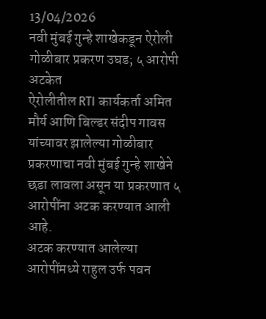13/04/2026
नवी मुंबई गुन्हे शाखेकडून ऐरोली गोळीबार प्रकरण उघड; ५ आरोपी अटकेत
ऐरोलीतील RTI कार्यकर्ता अमित मौर्य आणि बिल्डर संदीप गावस यांच्यावर झालेल्या गोळीबार प्रकरणाचा नवी मुंबई गुन्हे शाखेने छडा लावला असून या प्रकरणात ५ आरोपींना अटक करण्यात आली आहे.
अटक करण्यात आलेल्या आरोपींमध्ये राहुल उर्फ पवन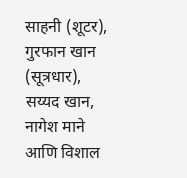साहनी (शूटर), गुरफान खान (सूत्रधार), सय्यद खान, नागेश माने आणि विशाल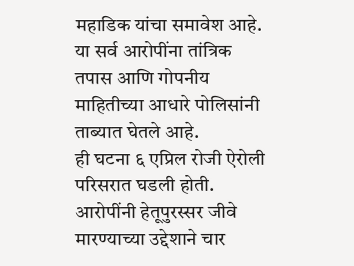महाडिक यांचा समावेश आहे. या सर्व आरोपींना तांत्रिक तपास आणि गोपनीय माहितीच्या आधारे पोलिसांनी ताब्यात घेतले आहे.
ही घटना ६ एप्रिल रोजी ऐरोली परिसरात घडली होती. आरोपींनी हेतूपुरस्सर जीवे मारण्याच्या उद्देशाने चार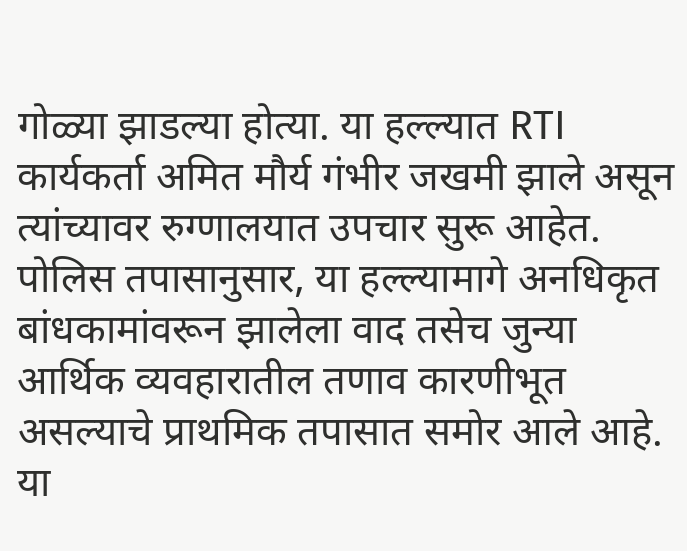गोळ्या झाडल्या होत्या. या हल्ल्यात RTI कार्यकर्ता अमित मौर्य गंभीर जखमी झाले असून त्यांच्यावर रुग्णालयात उपचार सुरू आहेत.
पोलिस तपासानुसार, या हल्ल्यामागे अनधिकृत बांधकामांवरून झालेला वाद तसेच जुन्या आर्थिक व्यवहारातील तणाव कारणीभूत असल्याचे प्राथमिक तपासात समोर आले आहे. या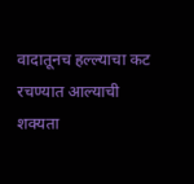वादातूनच हल्ल्याचा कट रचण्यात आल्याची शक्यता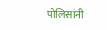पोलिसांनी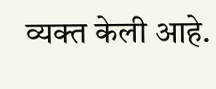व्यक्त केली आहे.